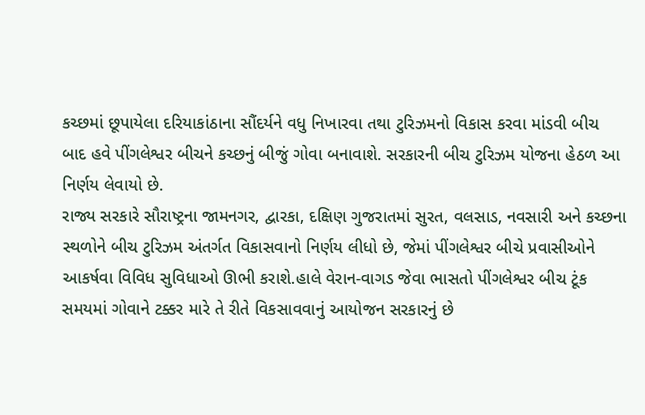કચ્છમાં છૂપાયેલા દરિયાકાંઠાના સૌંદર્યને વધુ નિખારવા તથા ટુરિઝમનો વિકાસ કરવા માંડવી બીચ બાદ હવે પીંગલેશ્વર બીચને કચ્છનું બીજું ગોવા બનાવાશે. સરકારની બીચ ટુરિઝમ યોજના હેઠળ આ નિર્ણય લેવાયો છે.
રાજ્ય સરકારે સૌરાષ્ટ્રના જામનગર, દ્વારકા, દક્ષિણ ગુજરાતમાં સુરત, વલસાડ, નવસારી અને કચ્છના સ્થળોને બીચ ટુરિઝમ અંતર્ગત વિકાસવાનો નિર્ણય લીધો છે, જેમાં પીંગલેશ્વર બીચે પ્રવાસીઓને આકર્ષવા વિવિધ સુવિધાઓ ઊભી કરાશે.હાલે વેરાન-વાગડ જેવા ભાસતો પીંગલેશ્વર બીચ ટૂંક સમયમાં ગોવાને ટક્કર મારે તે રીતે વિકસાવવાનું આયોજન સરકારનું છે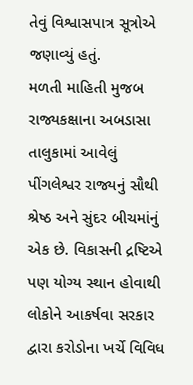તેવું વિશ્વાસપાત્ર સૂત્રોએ જણાવ્યું હતું.
મળતી માહિતી મુજબ રાજ્યકક્ષાના અબડાસા તાલુકામાં આવેલું પીંગલેશ્વર રાજ્યનું સૌથી શ્રેષ્ઠ અને સુંદર બીચમાંનું એક છે. વિકાસની દ્રષ્ટિએ પણ યોગ્ય સ્થાન હોવાથી લોકોને આકર્ષવા સરકાર દ્વારા કરોડોના ખર્ચે વિવિધ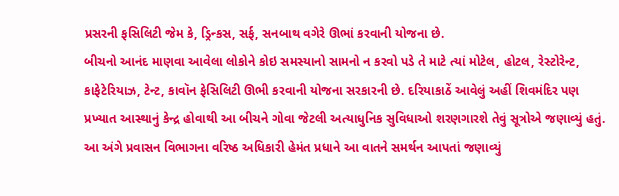પ્રસરની ફસિલિટી જેમ કે, ડ્રિન્કસ, સર્ફ, સનબાથ વગેરે ઊભાં કરવાની યોજના છે.
બીચનો આનંદ માણવા આવેલા લોકોને કોઇ સમસ્યાનો સામનો ન કરવો પડે તે માટે ત્યાં મોટેલ, હોટલ, રેસ્ટોરેન્ટ, કાફેટેરિયાઝ, ટેન્ટ, કાવૉન ફેસિલિટી ઊભી કરવાની યોજના સરકારની છે. દરિયાકાઠેં આવેલું અહીં શિવમંદિર પણ પ્રખ્યાત આસ્થાનું કેન્દ્ર હોવાથી આ બીચને ગોવા જેટલી અત્યાધુનિક સુવિધાઓ શરણગારશે તેવું સૂત્રોએ જણાવ્યું હતું.
આ અંગે પ્રવાસન વિભાગના વરિષ્ઠ અધિકારી હેમંત પ્રધાને આ વાતને સમર્થન આપતાં જણાવ્યું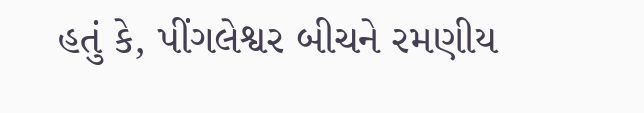હતું કે, પીંગલેશ્વર બીચને રમણીય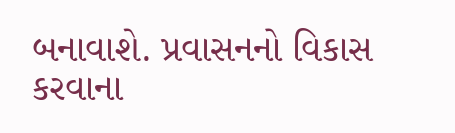બનાવાશે. પ્રવાસનનો વિકાસ કરવાના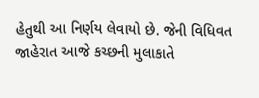હેતુથી આ નિર્ણય લેવાયો છે. જેની વિધિવત જાહેરાત આજે કચ્છની મુલાકાતે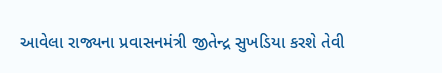આવેલા રાજ્યના પ્રવાસનમંત્રી જીતેન્દ્ર સુખડિયા કરશે તેવી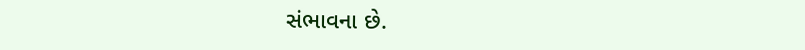સંભાવના છે.